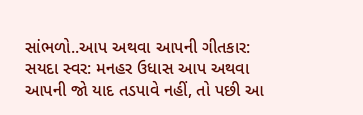સાંભળો..આપ અથવા આપની ગીતકાર: સયદા સ્વર: મનહર ઉધાસ આપ અથવા આપની જો યાદ તડપાવે નહીં, તો પછી આ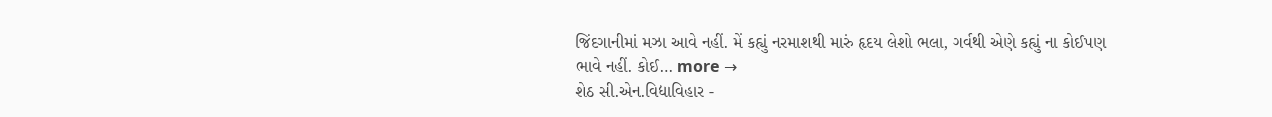જિંદગાનીમાં મઝા આવે નહીં. મેં કહ્યું નરમાશથી મારું હૃદય લેશો ભલા, ગર્વથી એણે કહ્યું ના કોઈપણ ભાવે નહીં. કોઈ… more →
શેઠ સી.એન.વિદ્યાવિહાર -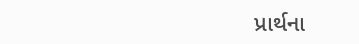પ્રાર્થના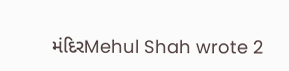મંદિરMehul Shah wrote 2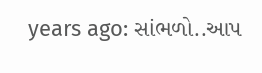years ago: સાંભળો..આપ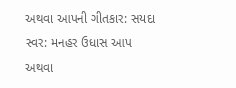અથવા આપની ગીતકાર: સયદા સ્વર: મનહર ઉધાસ આપ અથવા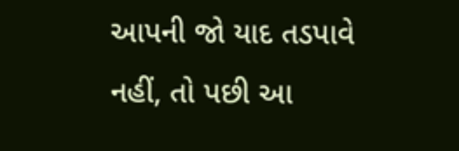આપની જો યાદ તડપાવે નહીં, તો પછી આ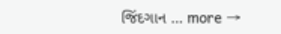જિંદગાન … more →